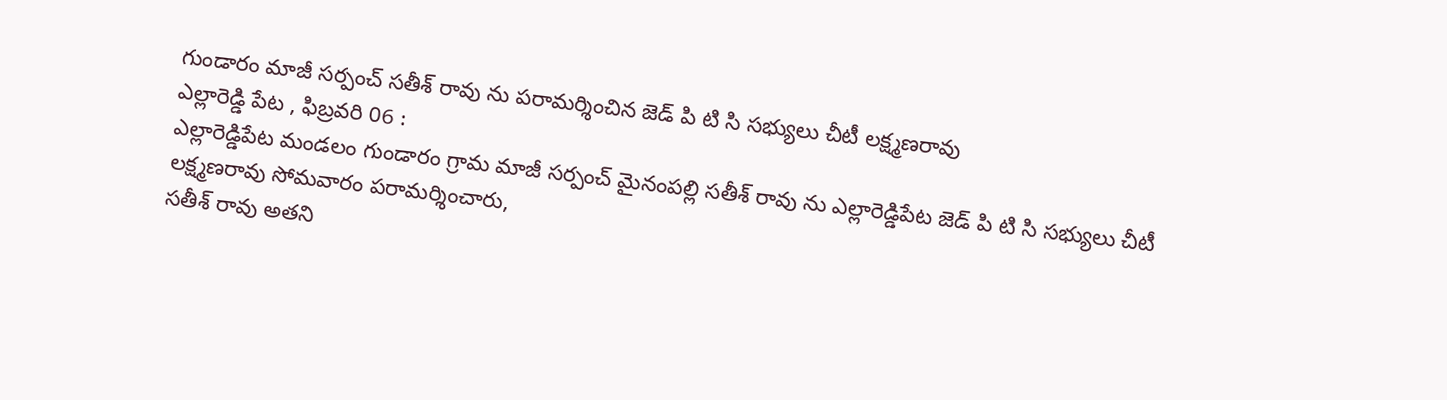గుండారం మాజీ సర్పంచ్ సతీశ్ రావు ను పరామర్శించిన జెడ్ పి టి సి సభ్యులు చీటీ లక్ష్మణరావు
ఎల్లారెడ్డి పేట , ఫిబ్రవరి 06 :
ఎల్లారెడ్డిపేట మండలం గుండారం గ్రామ మాజీ సర్పంచ్ మైనంపల్లి సతీశ్ రావు ను ఎల్లారెడ్డిపేట జెడ్ పి టి సి సభ్యులు చీటీ లక్ష్మణరావు సోమవారం పరామర్శించారు,
సతీశ్ రావు అతని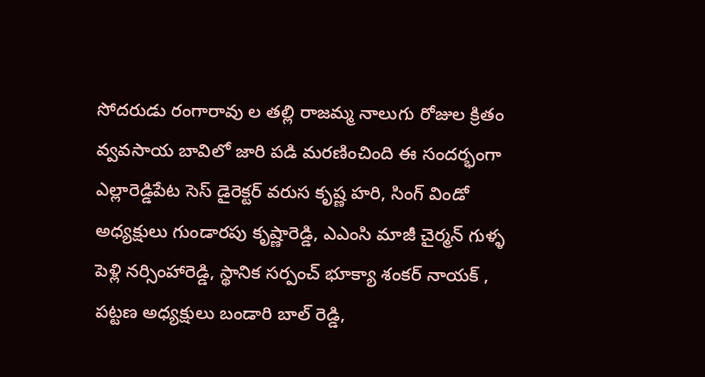సోదరుడు రంగారావు ల తల్లి రాజమ్మ నాలుగు రోజుల క్రితం వ్వవసాయ బావిలో జారి పడి మరణించింది ఈ సందర్భంగా ఎల్లారెడ్డిపేట సెస్ డైరెక్టర్ వరుస కృష్ణ హరి, సింగ్ విండో అధ్యక్షులు గుండారపు కృష్ణారెడ్డి, ఎఎంసి మాజీ చైర్మన్ గుళ్ళ పెళ్లి నర్సింహారెడ్డి, స్థానిక సర్పంచ్ భూక్యా శంకర్ నాయక్ , పట్టణ అధ్యక్షులు బండారి బాల్ రెడ్డి,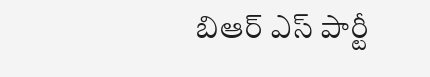బిఆర్ ఎస్ పార్టీ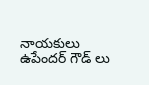నాయకులు ఉపేందర్ గౌడ్ లు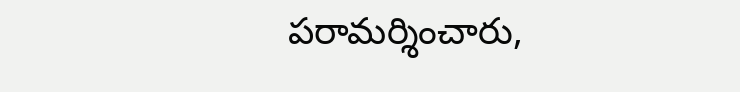పరామర్శించారు,